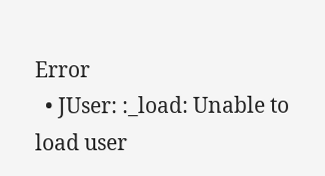Error
  • JUser: :_load: Unable to load user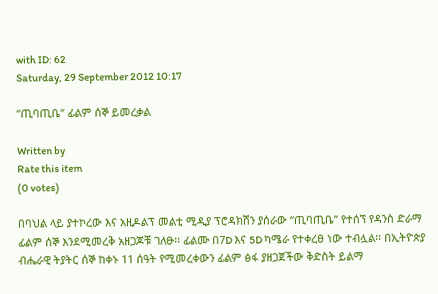with ID: 62
Saturday, 29 September 2012 10:17

“ጢባጢቤ” ፊልም ሰኞ ይመረቃል

Written by
Rate this item
(0 votes)

በባህል ላይ ያተኮረው እና አዚዶልፕ መልቲ ሚዲያ ፕሮዳክሽን ያሰራው “ጢባጢቤ” የተሰኘ የዳንስ ድራማ ፊልም ሰኞ እንደሚመረቅ አዘጋጆቹ ገለፁ፡፡ ፊልሙ በ7D እና 5D ካሜራ የተቀረፀ ነው ተብሏል፡፡ በኢትዮጵያ ብሔራዊ ትያትር ሰኞ ከቀኑ 11 ሰዓት የሚመረቀውን ፊልም ፅፋ ያዘጋጀችው ቅድስት ይልማ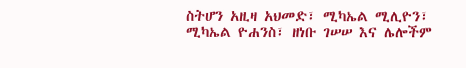ስትሆን አዚዛ አህመድ፣ ሚካኤል ሚሊዮን፣ ሚካኤል ዮሐንስ፣ ዘነቡ ገሠሠ እና ሌሎችም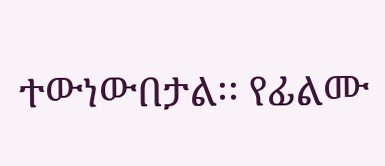ተውነውበታል፡፡ የፊልሙ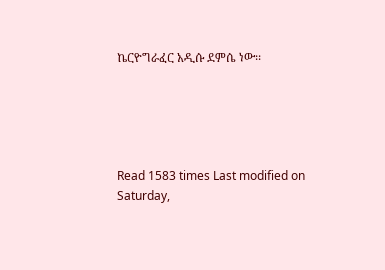ኬርዮግራፈር አዲሱ ደምሴ ነው፡፡





Read 1583 times Last modified on Saturday,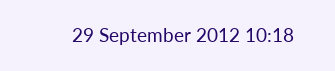29 September 2012 10:18